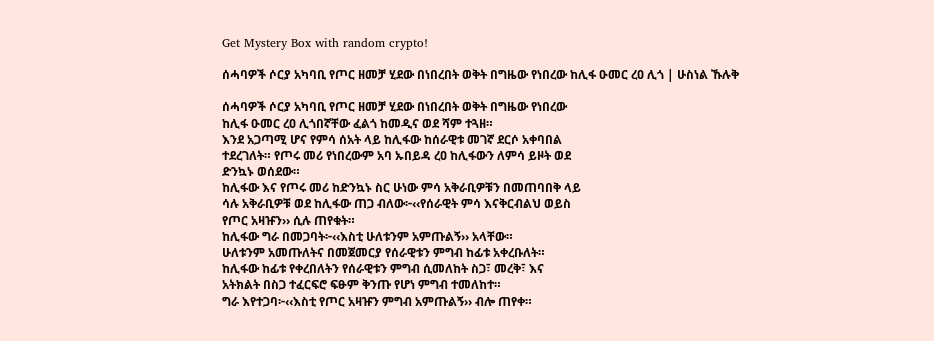Get Mystery Box with random crypto!

ሰሓባዎች ሶርያ አካባቢ የጦር ዘመቻ ሂደው በነበረበት ወቅት በግዜው የነበረው ከሊፋ ዑመር ረዐ ሊጎ | ሁስነል ኹሉቅ

ሰሓባዎች ሶርያ አካባቢ የጦር ዘመቻ ሂደው በነበረበት ወቅት በግዜው የነበረው
ከሊፋ ዑመር ረዐ ሊጎበኛቸው ፈልጎ ከመዲና ወደ ሻም ተጓዘ።
እንደ አጋጣሚ ሆና የምሳ ሰአት ላይ ከሊፋው ከሰራዊቱ መገኛ ደርሶ አቀባበል
ተደረገለት። የጦሩ መሪ የነበረውም አባ ኡበይዳ ረዐ ከሊፋውን ለምሳ ይዞት ወደ
ድንኳኑ ወሰደው።
ከሊፋው እና የጦሩ መሪ ከድንኳኑ ስር ሁነው ምሳ አቅራቢዎቹን በመጠባበቅ ላይ
ሳሉ አቅራቢዎቹ ወደ ከሊፋው ጠጋ ብለው፦‹‹የሰራዊት ምሳ እናቅርብልህ ወይስ
የጦር አዛዡን›› ሲሉ ጠየቁት።
ከሊፋው ግራ በመጋባት፦‹‹እስቲ ሁለቱንም አምጡልኝ›› አላቸው።
ሁለቱንም አመጡለትና በመጀመርያ የሰራዊቱን ምግብ ከፊቱ አቀረቡለት።
ከሊፋው ከፊቱ የቀረበለትን የሰራዊቱን ምግብ ሲመለከት ስጋ፣ መረቅ፣ እና
አትክልት በስጋ ተፈርፍሮ ፍፁም ቅንጡ የሆነ ምግብ ተመለከተ።
ግራ እየተጋባ፦‹‹እስቲ የጦር አዛዡን ምግብ አምጡልኝ›› ብሎ ጠየቀ።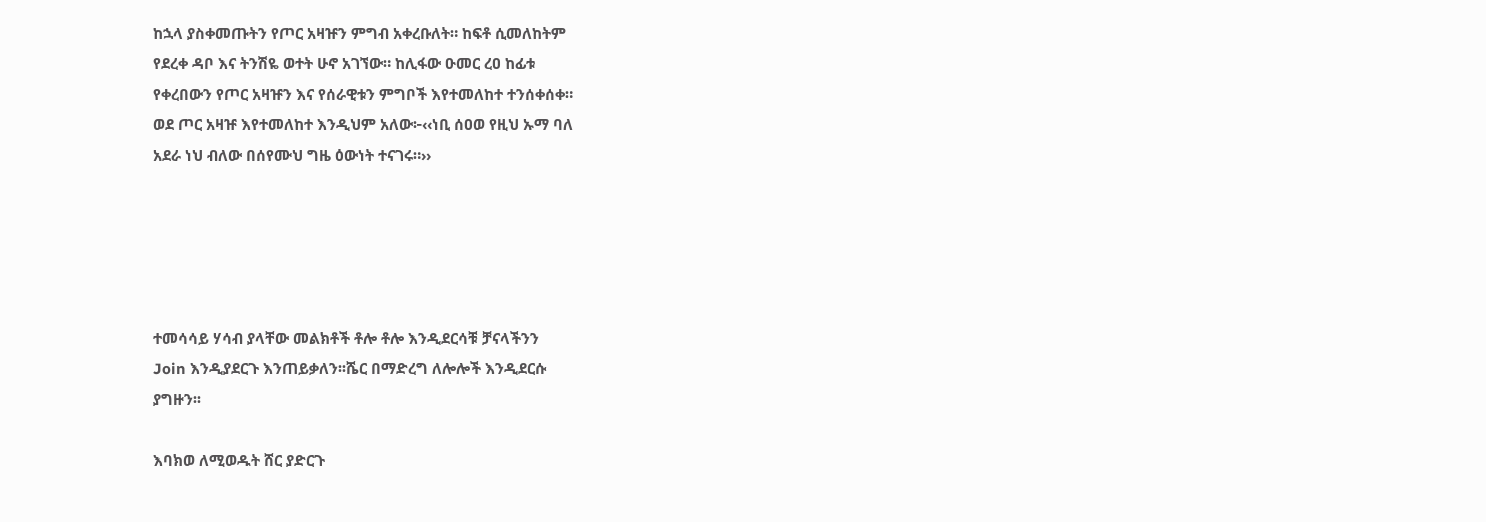ከኋላ ያስቀመጡትን የጦር አዛዡን ምግብ አቀረቡለት። ከፍቶ ሲመለከትም
የደረቀ ዳቦ እና ትንሽዬ ወተት ሁኖ አገኘው። ከሊፋው ዑመር ረዐ ከፊቱ
የቀረበውን የጦር አዛዡን እና የሰራዊቱን ምግቦች እየተመለከተ ተንሰቀሰቀ።
ወደ ጦር አዛዡ እየተመለከተ እንዲህም አለው፦‹‹ነቢ ሰዐወ የዚህ ኡማ ባለ
አደራ ነህ ብለው በሰየሙህ ግዜ ዕውነት ተናገሩ።››





ተመሳሳይ ሃሳብ ያላቸው መልክቶች ቶሎ ቶሎ እንዲደርሳቹ ቻናላችንን
Join እንዲያደርጉ እንጠይቃለን፡፡ሼር በማድረግ ለሎሎች እንዲደርሱ
ያግዙን፡፡

እባክወ ለሚወዱት ሸር ያድርጉ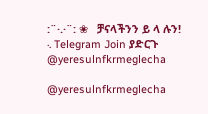:¨·.·¨: ❀   ቻናላችንን ይ ላ ሉን!
·. Telegram Join ያድርጉ
@yeresulnfkrmeglecha

@yeresulnfkrmeglecha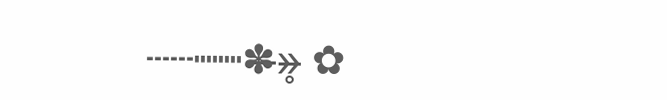┄┄┉┉✽̶»̶̥ ✿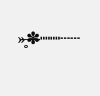»̶̥✽̶┉┉┄┄